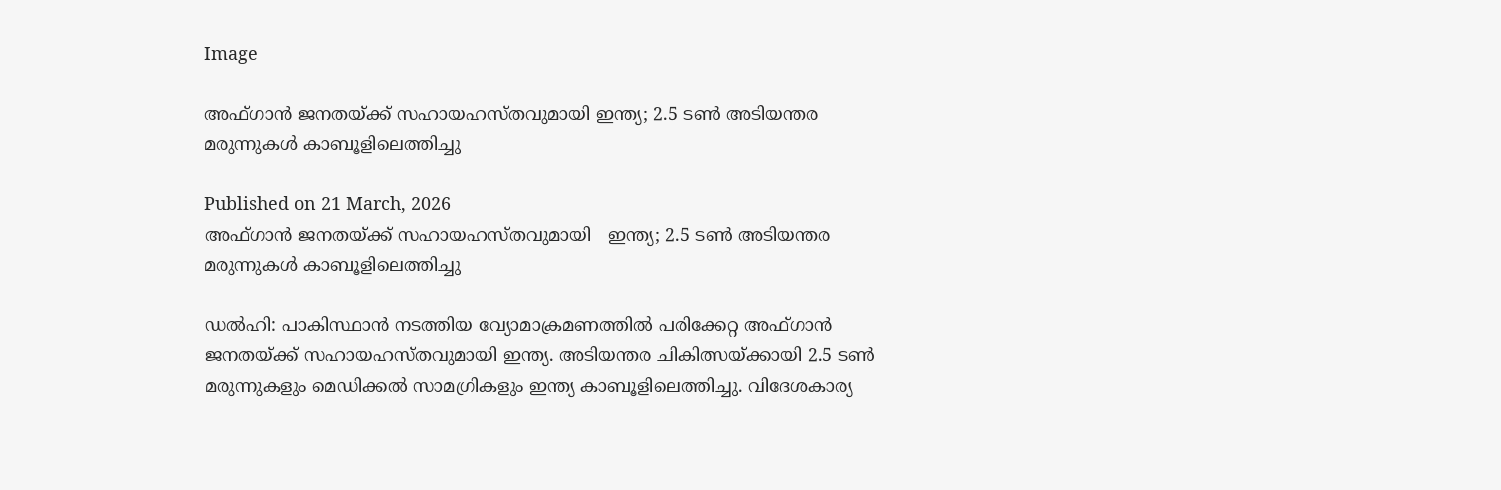Image

അഫ്ഗാൻ ജനതയ്ക്ക് സഹായഹസ്തവുമായി ഇന്ത്യ; 2.5 ടൺ അടിയന്തര മരുന്നുകൾ കാബൂളിലെത്തിച്ചു

Published on 21 March, 2026
അഫ്ഗാൻ ജനതയ്ക്ക് സഹായഹസ്തവുമായി   ഇന്ത്യ; 2.5 ടൺ അടിയന്തര മരുന്നുകൾ കാബൂളിലെത്തിച്ചു

ഡൽഹി: പാകിസ്ഥാൻ നടത്തിയ വ്യോമാക്രമണത്തിൽ പരിക്കേറ്റ അഫ്ഗാൻ ജനതയ്ക്ക് സഹായഹസ്തവുമായി ഇന്ത്യ. അടിയന്തര ചികിത്സയ്ക്കായി 2.5 ടൺ മരുന്നുകളും മെഡിക്കൽ സാമഗ്രികളും ഇന്ത്യ കാബൂളിലെത്തിച്ചു. വിദേശകാര്യ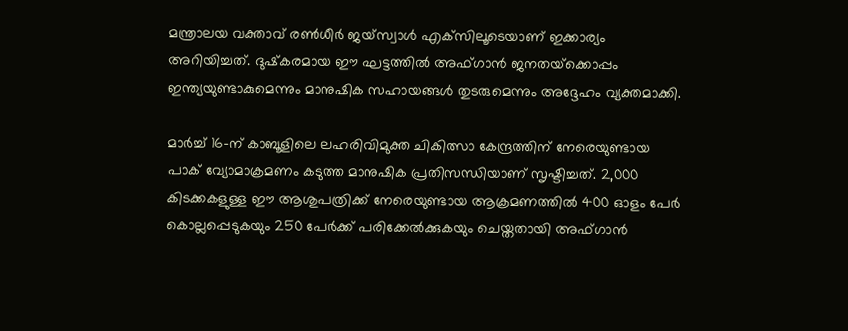മന്ത്രാലയ വക്താവ് രൺധീർ ജയ്‌സ്വാൾ എക്‌സിലൂടെയാണ് ഇക്കാര്യം അറിയിച്ചത്. ദുഷ്‌കരമായ ഈ ഘട്ടത്തിൽ അഫ്ഗാൻ ജനതയ്‌ക്കൊപ്പം ഇന്ത്യയുണ്ടാകുമെന്നും മാനുഷിക സഹായങ്ങൾ തുടരുമെന്നും അദ്ദേഹം വ്യക്തമാക്കി.

മാർച്ച് 16-ന് കാബൂളിലെ ലഹരിവിമുക്ത ചികിത്സാ കേന്ദ്രത്തിന് നേരെയുണ്ടായ പാക് വ്യോമാക്രമണം കടുത്ത മാനുഷിക പ്രതിസന്ധിയാണ് സൃഷ്ടിച്ചത്. 2,000 കിടക്കകളുള്ള ഈ ആശുപത്രിക്ക് നേരെയുണ്ടായ ആക്രമണത്തിൽ 400 ഓളം പേർ കൊല്ലപ്പെടുകയും 250 പേർക്ക് പരിക്കേൽക്കുകയും ചെയ്തതായി അഫ്ഗാൻ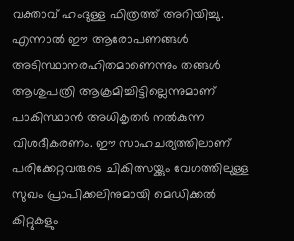വക്താവ് ഹംദുള്ള ഫിത്രത്ത് അറിയിച്ചു. എന്നാൽ ഈ ആരോപണങ്ങൾ അടിസ്ഥാനരഹിതമാണെന്നും തങ്ങൾ ആശുപത്രി ആക്രമിച്ചിട്ടില്ലെന്നുമാണ് പാകിസ്ഥാൻ അധികൃതർ നൽകുന്ന വിശദീകരണം. ഈ സാഹചര്യത്തിലാണ് പരിക്കേറ്റവരുടെ ചികിത്സയ്ക്കും വേഗത്തിലുള്ള സുഖം പ്രാപിക്കലിനുമായി മെഡിക്കൽ കിറ്റുകളും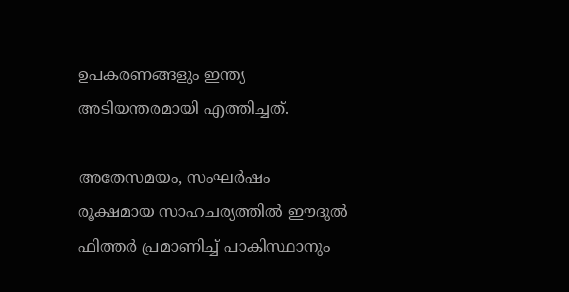ഉപകരണങ്ങളും ഇന്ത്യ അടിയന്തരമായി എത്തിച്ചത്.

അതേസമയം, സംഘർഷം രൂക്ഷമായ സാഹചര്യത്തിൽ ഈദുൽ ഫിത്തർ പ്രമാണിച്ച് പാകിസ്ഥാനും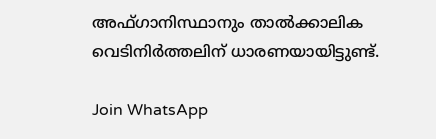അഫ്ഗാനിസ്ഥാനും താൽക്കാലിക വെടിനിർത്തലിന് ധാരണയായിട്ടുണ്ട്.

Join WhatsApp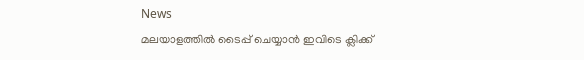News
മലയാളത്തില്‍ ടൈപ്പ് ചെയ്യാന്‍ ഇവിടെ ക്ലിക്ക്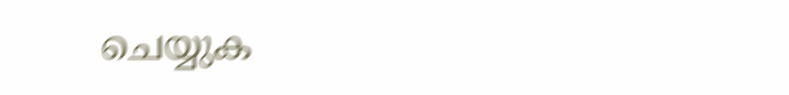ചെയ്യുക